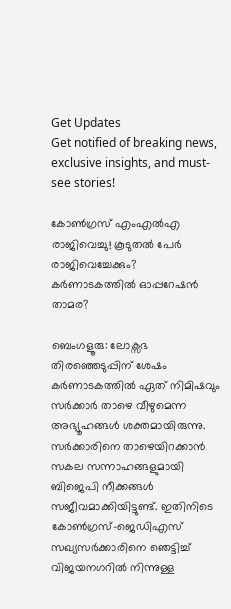Get Updates
Get notified of breaking news, exclusive insights, and must-see stories!

കോണ്‍ഗ്രസ് എംഎല്‍എ രാജിവെച്ചു! കൂടുതല്‍ പേര്‍ രാജിവെച്ചേക്കും? കര്‍ണാടകത്തില്‍ ഓപ്പറേഷന്‍ താമര?

ബെംഗളൂരു: ലോക്സഭ തിരഞ്ഞെടുപ്പിന് ശേഷം കര്‍ണാടകത്തില്‍ ഏത് നിമിഷവും സര്‍ക്കാര്‍ താഴെ വീഴുമെന്ന അഭ്യൂഹങ്ങള്‍ ശക്തമായിരുന്നു. സര്‍ക്കാരിനെ താഴെയിറക്കാന്‍ സകല സന്നാഹങ്ങളുമായി ബിജെപി നീക്കങ്ങള്‍ സജീവമാക്കിയിട്ടുണ്ട്. ഇതിനിടെ കോണ്‍ഗ്രസ്-ജെഡിഎസ് സഖ്യസര്‍ക്കാരിനെ ഞെട്ടിച്ച് വിജയനഗറില്‍ നിന്നുള്ള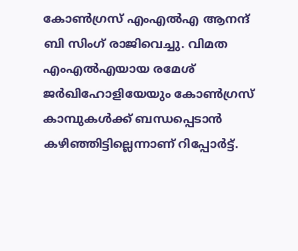കോണ്‍ഗ്രസ് എംഎല്‍എ ആനന്ദ് ബി സിംഗ് രാജിവെച്ചു. വിമത എംഎല്‍എയായ രമേശ് ജര്‍ഖിഹോളിയേയും കോണ്‍ഗ്രസ് കാമ്പുകള്‍ക്ക് ബന്ധപ്പെടാന്‍ കഴിഞ്ഞിട്ടില്ലെന്നാണ് റിപ്പോര്‍ട്ട്.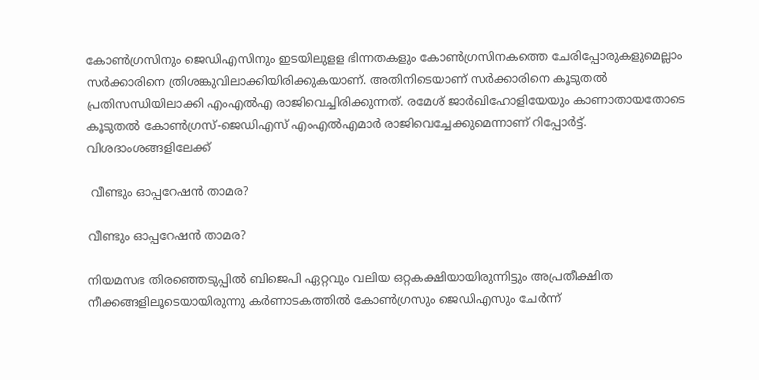കോണ്‍ഗ്രസിനും ജെഡിഎസിനും ഇടയിലുളള ഭിന്നതകളും കോണ്‍ഗ്രസിനകത്തെ ചേരിപ്പോരുകളുമെല്ലാം സര്‍ക്കാരിനെ ത്രിശങ്കുവിലാക്കിയിരിക്കുകയാണ്. അതിനിടെയാണ് സര്‍ക്കാരിനെ കൂടുതല്‍ പ്രതിസന്ധിയിലാക്കി എംഎല്‍എ രാജിവെച്ചിരിക്കുന്നത്. രമേശ് ജാര്‍ഖിഹോളിയേയും കാണാതായതോടെ കൂടുതല്‍ കോണ്‍ഗ്രസ്-ജെഡിഎസ് എംഎല്‍എമാര്‍ രാജിവെച്ചേക്കുമെന്നാണ് റിപ്പോര്‍ട്ട്. വിശദാംശങ്ങളിലേക്ക്

 വീണ്ടും ഓപ്പറേഷന്‍ താമര?

വീണ്ടും ഓപ്പറേഷന്‍ താമര?

നിയമസഭ തിരഞ്ഞെടുപ്പില്‍ ബിജെപി ഏറ്റവും വലിയ ഒറ്റകക്ഷിയായിരുന്നിട്ടും അപ്രതീക്ഷിത നീക്കങ്ങളിലൂടെയായിരുന്നു കര്‍ണാടകത്തില്‍ കോണ്‍ഗ്രസും ജെഡിഎസും ചേര്‍ന്ന്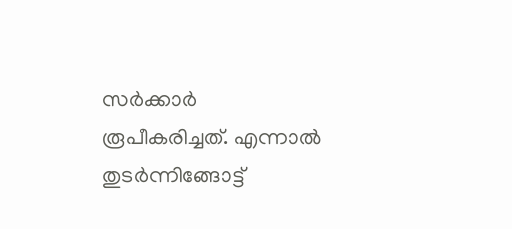സര്‍ക്കാര്‍ രൂപീകരിച്ചത്. എന്നാല്‍ തുടര്‍ന്നിങ്ങോട്ട്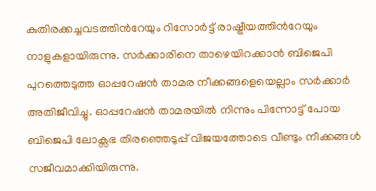കുതിരക്കച്ചവടത്തിന്‍റേയും റിസോര്‍ട്ട് രാഷ്ട്രീയത്തിന്‍റേയും നാളുകളായിരുന്നു. സര്‍ക്കാരിനെ താഴെയിറക്കാന്‍ ബിജെപി പുറത്തെടുത്ത ഓപ്പറേഷന്‍ താമര നീക്കങ്ങളെയെല്ലാം സര്‍ക്കാര്‍ അതിജീവിച്ചു. ഓപ്പറേഷന്‍ താമരയില്‍ നിന്നും പിന്നോട്ട് പോയ ബിജെപി ലോക്സഭ തിരഞ്ഞെടുപ്പ് വിജയത്തോടെ വീണ്ടും നീക്കങ്ങള്‍ സജീവമാക്കിയിരുന്നു.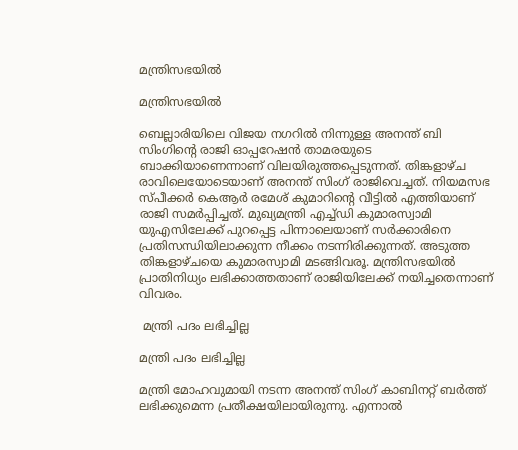മന്ത്രിസഭയില്‍

മന്ത്രിസഭയില്‍

ബെല്ലാരിയിലെ വിജയ നഗറില്‍ നിന്നുള്ള അനന്ത് ബി സിംഗിന്‍റെ രാജി ഓപ്പറേഷന്‍ താമരയുടെ ബാക്കിയാണെന്നാണ് വിലയിരുത്തപ്പെടുന്നത്. തിങ്കളാഴ്ച രാവിലെയോടെയാണ് അനന്ത് സിംഗ് രാജിവെച്ചത്. നിയമസഭ സ്പീക്കര്‍ കെആര്‍ രമേശ് കുമാറിന്‍റെ വീട്ടില്‍ എത്തിയാണ് രാജി സമര്‍പ്പിച്ചത്. മുഖ്യമന്ത്രി എച്ച്ഡി കുമാരസ്വാമി യുഎസിലേക്ക് പുറപ്പെട്ട പിന്നാലെയാണ് സര്‍ക്കാരിനെ പ്രതിസന്ധിയിലാക്കുന്ന നീക്കം നടന്നിരിക്കുന്നത്. അടുത്ത തിങ്കളാഴ്ചയെ കുമാരസ്വാമി മടങ്ങിവരൂ. മന്ത്രിസഭയില്‍ പ്രാതിനിധ്യം ലഭിക്കാത്തതാണ് രാജിയിലേക്ക് നയിച്ചതെന്നാണ് വിവരം.

 മന്ത്രി പദം ലഭിച്ചില്ല

മന്ത്രി പദം ലഭിച്ചില്ല

മന്ത്രി മോഹവുമായി നടന്ന അനന്ത് സിംഗ് കാബിനറ്റ് ബര്‍ത്ത് ലഭിക്കുമെന്ന പ്രതീക്ഷയിലായിരുന്നു. എന്നാല്‍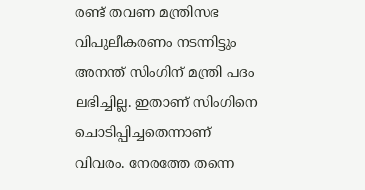രണ്ട് തവണ മന്ത്രിസഭ വിപുലീകരണം നടന്നിട്ടും അനന്ത് സിംഗിന് മന്ത്രി പദം ലഭിച്ചില്ല. ഇതാണ് സിംഗിനെ ചൊടിപ്പിച്ചതെന്നാണ് വിവരം. നേരത്തേ തന്നെ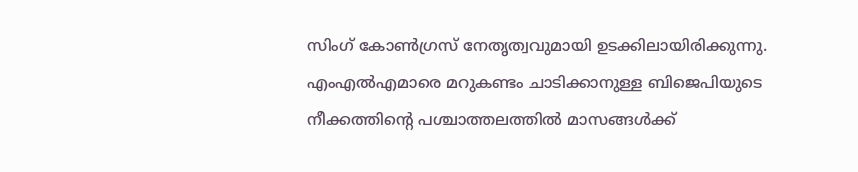സിംഗ് കോണ്‍ഗ്രസ് നേതൃത്വവുമായി ഉടക്കിലായിരിക്കുന്നു. എംഎല്‍എമാരെ മറുകണ്ടം ചാടിക്കാനുള്ള ബിജെപിയുടെ നീക്കത്തിന്‍റെ പശ്ചാത്തലത്തില്‍ മാസങ്ങള്‍ക്ക്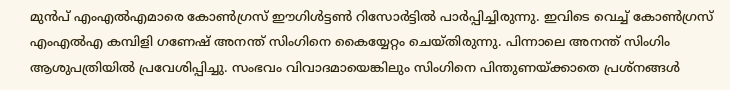മുന്‍പ് എംഎല്‍എമാരെ കോണ്‍ഗ്രസ് ഈഗിള്‍ട്ടണ്‍ റിസോര്‍ട്ടില്‍ പാര്‍പ്പിച്ചിരുന്നു. ഇവിടെ വെച്ച് കോണ്‍ഗ്രസ് എംഎല്‍എ കമ്പിളി ഗണേഷ് അനന്ത് സിംഗിനെ കൈയ്യേറ്റം ചെയ്തിരുന്നു. പിന്നാലെ അനന്ത് സിംഗിം ആശുപത്രിയില്‍ പ്രവേശിപ്പിച്ചു. സംഭവം വിവാദമായെങ്കിലും സിംഗിനെ പിന്തുണയ്ക്കാതെ പ്രശ്നങ്ങള്‍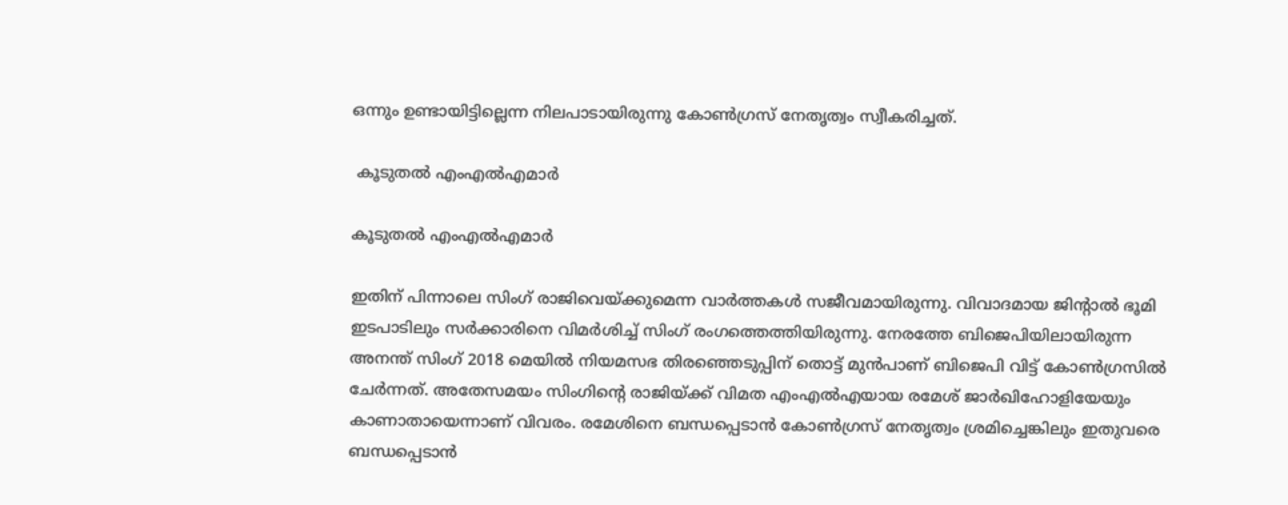ഒന്നും ഉണ്ടായിട്ടില്ലെന്ന നിലപാടായിരുന്നു കോണ്‍ഗ്രസ് നേതൃത്വം സ്വീകരിച്ചത്.

 കൂടുതല്‍ എംഎല്‍എമാര്‍

കൂടുതല്‍ എംഎല്‍എമാര്‍

ഇതിന് പിന്നാലെ സിംഗ് രാജിവെയ്ക്കുമെന്ന വാര്‍ത്തകള്‍ സജീവമായിരുന്നു. വിവാദമായ ജിന്‍റാല്‍ ഭൂമി ഇടപാടിലും സര്‍ക്കാരിനെ വിമര്‍ശിച്ച് സിംഗ് രംഗത്തെത്തിയിരുന്നു. നേരത്തേ ബിജെപിയിലായിരുന്ന അനന്ത് സിംഗ് 2018 മെയില്‍ നിയമസഭ തിരഞ്ഞെടുപ്പിന് തൊട്ട് മുന്‍പാണ് ബിജെപി വിട്ട് കോണ്‍ഗ്രസില്‍ ചേര്‍ന്നത്. അതേസമയം സിംഗിന്‍റെ രാജിയ്ക്ക് വിമത എംഎല്‍എയായ രമേശ് ജാര്‍ഖിഹോളിയേയും കാണാതായെന്നാണ് വിവരം. രമേശിനെ ബന്ധപ്പെടാന്‍ കോണ്‍ഗ്രസ് നേതൃത്വം ശ്രമിച്ചെങ്കിലും ഇതുവരെ ബന്ധപ്പെടാന്‍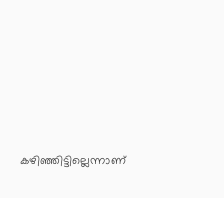കഴിഞ്ഞിട്ടില്ലെന്നാണ്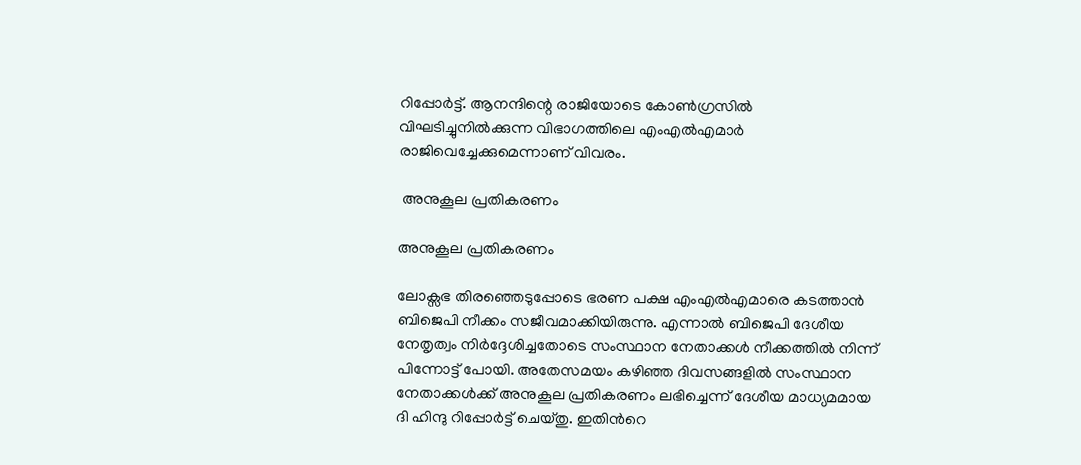റിപ്പോര്‍ട്ട്. ആനന്ദിന്റെ രാജിയോടെ കോണ്‍ഗ്രസില്‍ വിഘടിച്ചുനില്‍ക്കുന്ന വിഭാഗത്തിലെ എംഎല്‍എമാര്‍ രാജിവെച്ചേക്കുമെന്നാണ് വിവരം.

 അനുകൂല പ്രതികരണം

അനുകൂല പ്രതികരണം

ലോക്സഭ തിരഞ്ഞെടുപ്പോടെ ഭരണ പക്ഷ എംഎല്‍എമാരെ കടത്താന്‍ ബിജെപി നീക്കം സജീവമാക്കിയിരുന്നു. എന്നാല്‍ ബിജെപി ദേശീയ നേതൃത്വം നിര്‍ദ്ദേശിച്ചതോടെ സംസ്ഥാന നേതാക്കള്‍ നീക്കത്തില്‍ നിന്ന് പിന്നോട്ട് പോയി. അതേസമയം കഴിഞ്ഞ ദിവസങ്ങളില്‍ സംസ്ഥാന നേതാക്കള്‍ക്ക് അനുകൂല പ്രതികരണം ലഭിച്ചെന്ന് ദേശീയ മാധ്യമമായ ദി ഹിന്ദു റിപ്പോര്‍ട്ട് ചെയ്തു. ഇതിന്‍റെ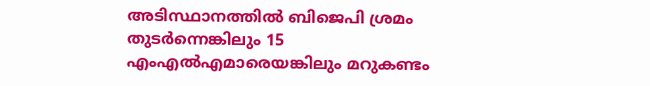അടിസ്ഥാനത്തില്‍ ബിജെപി ശ്രമം തുടര്‍ന്നെങ്കിലും 15 എംഎല്‍എമാരെയങ്കിലും മറുകണ്ടം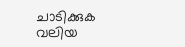ചാടിക്കുക വലിയ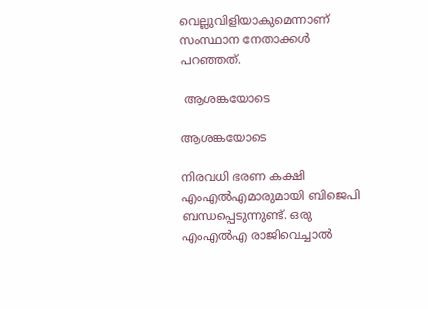വെല്ലുവിളിയാകുമെന്നാണ് സംസ്ഥാന നേതാക്കള്‍ പറഞ്ഞത്.

 ആശങ്കയോടെ

ആശങ്കയോടെ

നിരവധി ഭരണ കക്ഷി എംഎല്‍എമാരുമായി ബിജെപി ബന്ധപ്പെടുന്നുണ്ട്. ഒരു എംഎല്‍എ രാജിവെച്ചാല്‍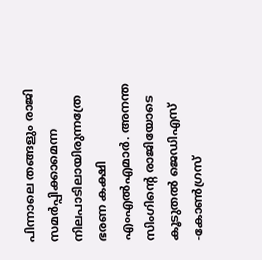പിന്നാലെ തങ്ങളും രാജി സമര്‍പ്പിക്കാമെന്ന നിലപാടിലായിരുന്നത്രേ ഭരണ കക്ഷി എംഎല്‍എമാര്‍. അനന്ത സിംഗിന്‍റെ രാജിയോടെ കൂടുതല്‍ ജെഡിഎസ് -കോണ്‍ഗ്രസ്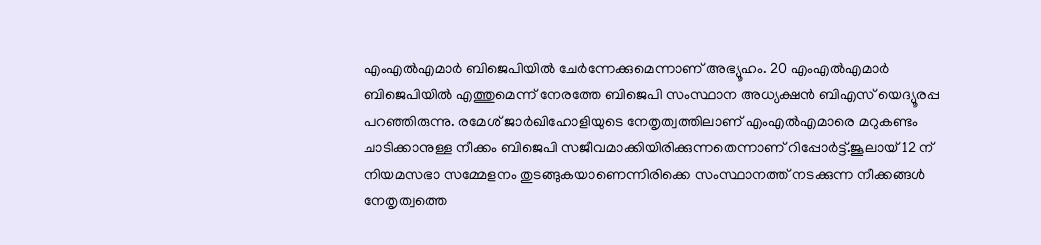എംഎല്‍എമാര്‍ ബിജെപിയില്‍ ചേര്‍ന്നേക്കുമെന്നാണ് അഭ്യൂഹം. 20 എംഎല്‍എമാര്‍ ബിജെപിയില്‍ എത്തുമെന്ന് നേരത്തേ ബിജെപി സംസ്ഥാന അധ്യക്ഷന്‍ ബിഎസ് യെദ്യൂരപ്പ പറഞ്ഞിരുന്നു. രമേശ് ജാര്‍ഖിഹോളിയുടെ നേതൃത്വത്തിലാണ് എംഎല്‍എമാരെ മറുകണ്ടം ചാടിക്കാനുള്ള നീക്കം ബിജെപി സജീവമാക്കിയിരിക്കുന്നതെന്നാണ് റിപ്പോര്‍ട്ട്.ജൂലായ് 12 ന് നിയമസഭാ സമ്മേളനം തുടങ്ങുകയാണെന്നിരിക്കെ സംസ്ഥാനത്ത് നടക്കുന്ന നീക്കങ്ങള്‍ നേതൃത്വത്തെ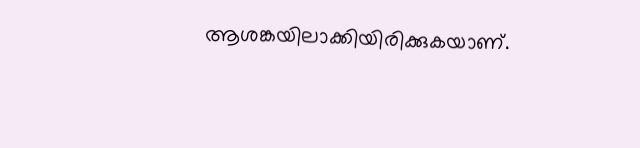ആശങ്കയിലാക്കിയിരിക്കുകയാണ്.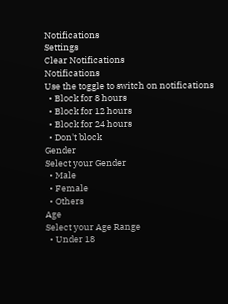Notifications
Settings
Clear Notifications
Notifications
Use the toggle to switch on notifications
  • Block for 8 hours
  • Block for 12 hours
  • Block for 24 hours
  • Don't block
Gender
Select your Gender
  • Male
  • Female
  • Others
Age
Select your Age Range
  • Under 18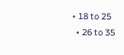• 18 to 25
  • 26 to 35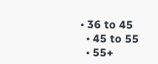• 36 to 45
  • 45 to 55
  • 55+